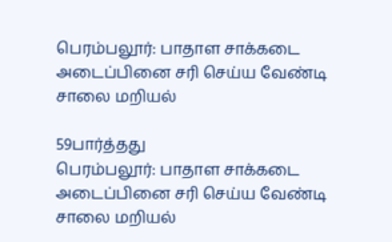பெரம்பலூர்: பாதாள சாக்கடை அடைப்பினை சரி செய்ய வேண்டி சாலை மறியல்

59பார்த்தது
பெரம்பலூர்: பாதாள சாக்கடை அடைப்பினை சரி செய்ய வேண்டி சாலை மறியல்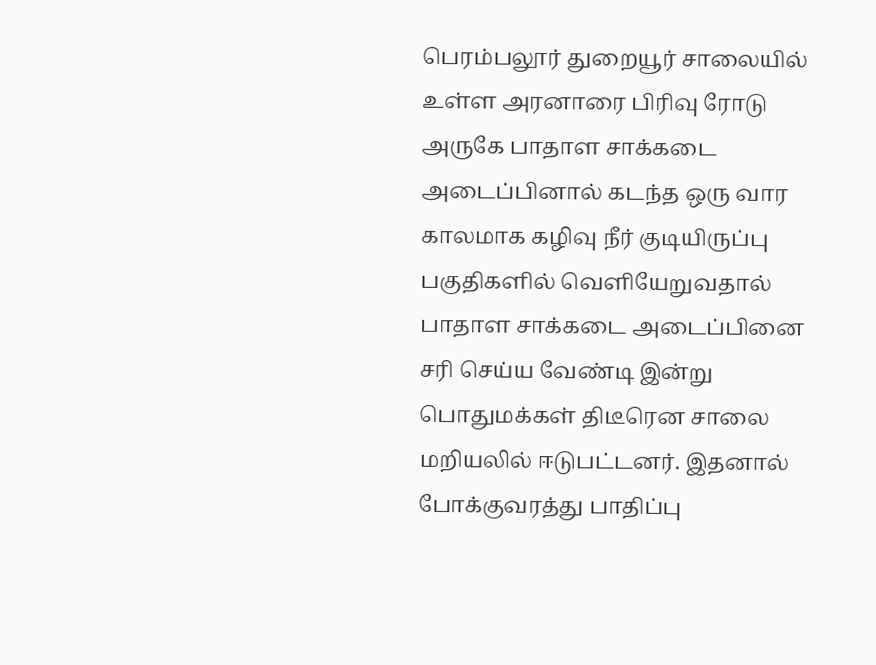பெரம்பலூர் துறையூர் சாலையில் உள்ள அரனாரை பிரிவு ரோடு அருகே பாதாள சாக்கடை அடைப்பினால் கடந்த ஒரு வார காலமாக கழிவு நீர் குடியிருப்பு பகுதிகளில் வெளியேறுவதால் பாதாள சாக்கடை அடைப்பினை சரி செய்ய வேண்டி இன்று பொதுமக்கள் திடீரென சாலை மறியலில் ஈடுபட்டனர். இதனால் போக்குவரத்து பாதிப்பு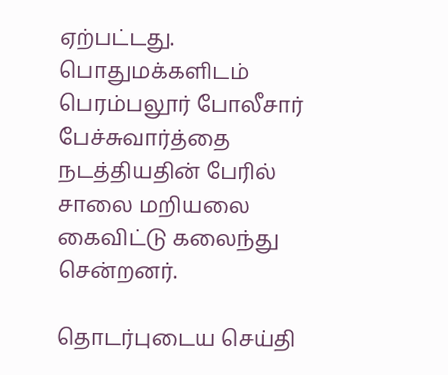ஏற்பட்டது. பொதுமக்களிடம் பெரம்பலூர் போலீசார் பேச்சுவார்த்தை நடத்தியதின் பேரில் சாலை மறியலை கைவிட்டு கலைந்து சென்றனர்.

தொடர்புடைய செய்தி